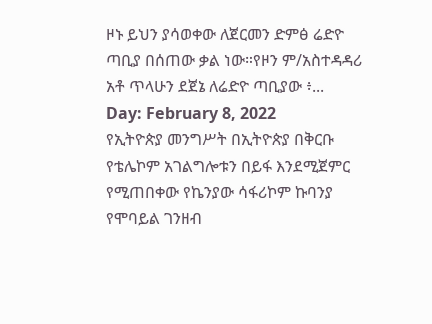ዞኑ ይህን ያሳወቀው ለጀርመን ድምፅ ሬድዮ ጣቢያ በሰጠው ቃል ነው።የዞን ም/አስተዳዳሪ አቶ ጥላሁን ደጀኔ ለሬድዮ ጣቢያው ፥...
Day: February 8, 2022
የኢትዮጵያ መንግሥት በኢትዮጵያ በቅርቡ የቴሌኮም አገልግሎቱን በይፋ እንደሚጀምር የሚጠበቀው የኬንያው ሳፋሪኮም ኩባንያ የሞባይል ገንዘብ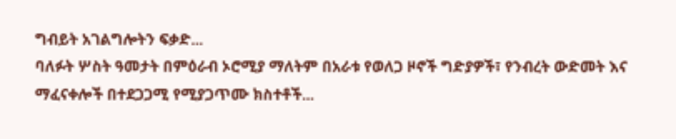ግብይት አገልግሎትን ፍቃድ...
ባለፉት ሦስት ዓመታት በምዕራብ ኦሮሚያ ማለትም በአራቱ የወለጋ ዞኖች ግድያዎች፣ የንብረት ውድመት እና ማፈናቀሎች በተደጋጋሚ የሚያጋጥሙ ክስተቶች...